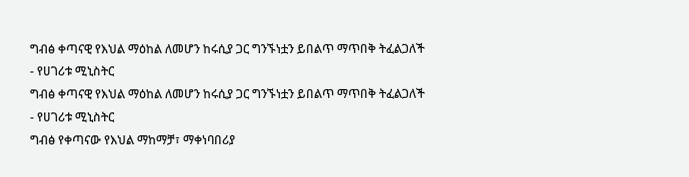ግብፅ ቀጣናዊ የእህል ማዕከል ለመሆን ከሩሲያ ጋር ግንኙነቷን ይበልጥ ማጥበቅ ትፈልጋለች - የሀገሪቱ ሚኒስትር
ግብፅ ቀጣናዊ የእህል ማዕከል ለመሆን ከሩሲያ ጋር ግንኙነቷን ይበልጥ ማጥበቅ ትፈልጋለች - የሀገሪቱ ሚኒስትር
ግብፅ የቀጣናው የእህል ማከማቻ፣ ማቀነባበሪያ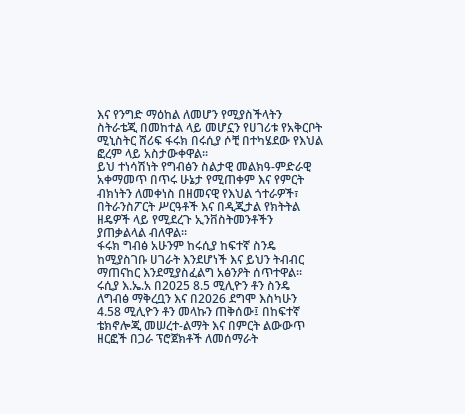እና የንግድ ማዕከል ለመሆን የሚያስችላትን ስትራቴጂ በመከተል ላይ መሆኗን የሀገሪቱ የአቅርቦት ሚኒስትር ሸሪፍ ፋሩክ በሩሲያ ሶቺ በተካሄደው የእህል ፎረም ላይ አስታውቀዋል።
ይህ ተነሳሽነት የግብፅን ስልታዊ መልክዓ-ምድራዊ አቀማመጥ በጥሩ ሁኔታ የሚጠቀም እና የምርት ብክነትን ለመቀነስ በዘመናዊ የእህል ጎተራዎች፣ በትራንስፖርት ሥርዓቶች እና በዲጂታል የክትትል ዘዴዎች ላይ የሚደረጉ ኢንቨስትመንቶችን ያጠቃልላል ብለዋል።
ፋሩክ ግብፅ አሁንም ከሩሲያ ከፍተኛ ስንዴ ከሚያስገቡ ሀገራት እንደሆነች እና ይህን ትብብር ማጠናከር እንደሚያስፈልግ አፅንዖት ሰጥተዋል።
ሩሲያ እ.ኤ.አ በ2025 8.5 ሚሊዮን ቶን ስንዴ ለግብፅ ማቅረቧን እና በ2026 ደግሞ እስካሁን 4.58 ሚሊዮን ቶን መላኩን ጠቅሰው፤ በከፍተኛ ቴክኖሎጂ መሠረተ-ልማት እና በምርት ልውውጥ ዘርፎች በጋራ ፕሮጀክቶች ለመሰማራት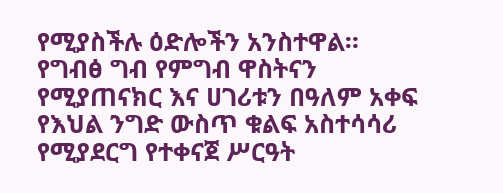የሚያስችሉ ዕድሎችን አንስተዋል።
የግብፅ ግብ የምግብ ዋስትናን የሚያጠናክር እና ሀገሪቱን በዓለም አቀፍ የእህል ንግድ ውስጥ ቁልፍ አስተሳሳሪ የሚያደርግ የተቀናጀ ሥርዓት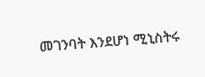መገንባት እንደሆነ ሚኒስትሩ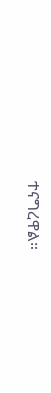ተናግረዋል።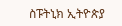ስፑትኒክ ኢትዮጵያ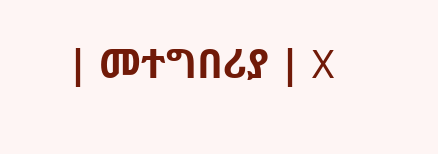| መተግበሪያ | X